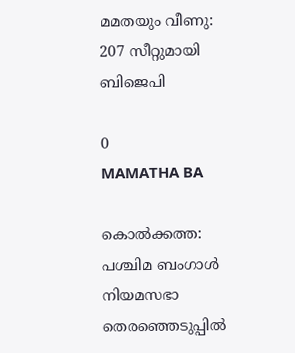മമതയും വീണു: 207 സീറ്റുമായി ബിജെപി

0
MAMATHA BA

കൊല്‍ക്കത്ത: പശ്ചിമ ബംഗാള്‍ നിയമസഭാ തെരഞ്ഞെടുപ്പില്‍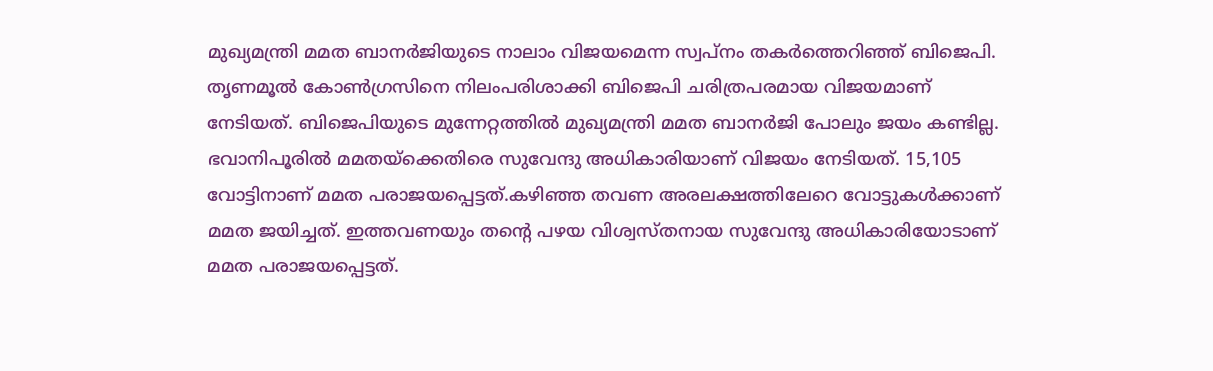മുഖ്യമന്ത്രി മമത ബാനര്‍ജിയുടെ നാലാം വിജയമെന്ന സ്വപ്‌നം തകര്‍ത്തെറിഞ്ഞ് ബിജെപി. തൃണമൂല്‍ കോണ്‍ഗ്രസിനെ നിലംപരിശാക്കി ബിജെപി ചരിത്രപരമായ വിജയമാണ് നേടിയത്. ബിജെപിയുടെ മുന്നേറ്റത്തില്‍ മുഖ്യമന്ത്രി മമത ബാനര്‍ജി പോലും ജയം കണ്ടില്ല. ഭവാനിപൂരില്‍ മമതയ്‌ക്കെതിരെ സുവേന്ദു അധികാരിയാണ് വിജയം നേടിയത്. 15,105 വോട്ടിനാണ് മമത പരാജയപ്പെട്ടത്.കഴിഞ്ഞ തവണ അരലക്ഷത്തിലേറെ വോട്ടുകള്‍ക്കാണ് മമത ജയിച്ചത്. ഇത്തവണയും തന്റെ പഴയ വിശ്വസ്തനായ സുവേന്ദു അധികാരിയോടാണ് മമത പരാജയപ്പെട്ടത്.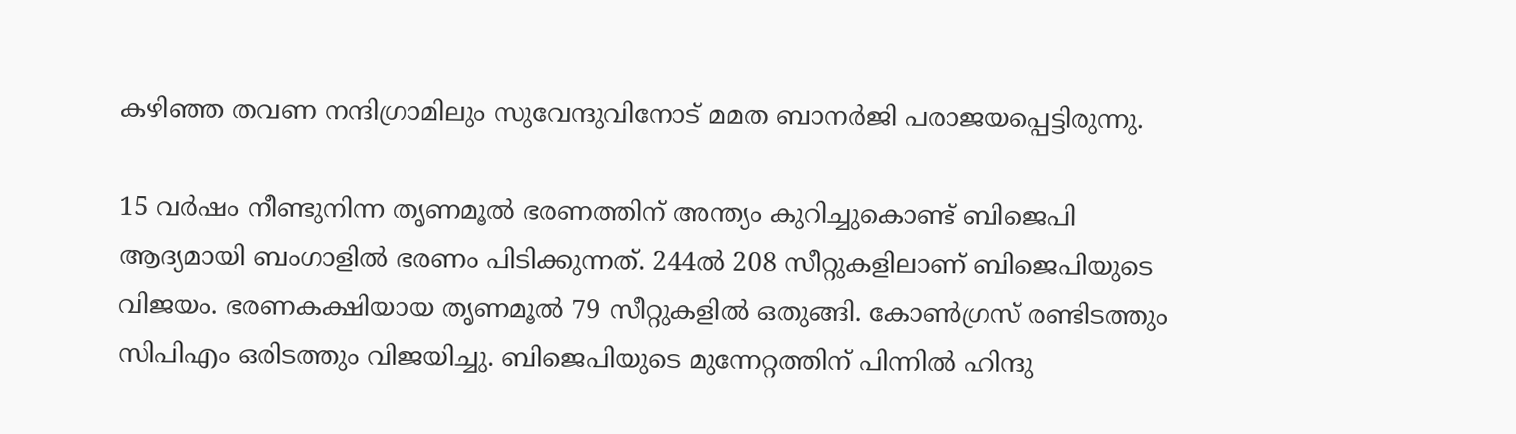കഴിഞ്ഞ തവണ നന്ദിഗ്രാമിലും സുവേന്ദുവിനോട് മമത ബാനര്‍ജി പരാജയപ്പെട്ടിരുന്നു.

15 വര്‍ഷം നീണ്ടുനിന്ന തൃണമൂല്‍ ഭരണത്തിന് അന്ത്യം കുറിച്ചുകൊണ്ട് ബിജെപി ആദ്യമായി ബംഗാളില്‍ ഭരണം പിടിക്കുന്നത്. 244ല്‍ 208 സീറ്റുകളിലാണ് ബിജെപിയുടെ വിജയം. ഭരണകക്ഷിയായ തൃണമൂല്‍ 79 സീറ്റുകളില്‍ ഒതുങ്ങി. കോണ്‍ഗ്രസ് രണ്ടിടത്തും സിപിഎം ഒരിടത്തും വിജയിച്ചു. ബിജെപിയുടെ മുന്നേറ്റത്തിന് പിന്നില്‍ ഹിന്ദു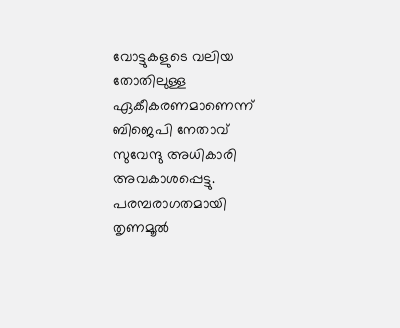വോട്ടുകളുടെ വലിയ തോതിലുള്ള ഏകീകരണമാണെന്ന് ബിജെപി നേതാവ് സുവേന്ദു അധികാരി അവകാശപ്പെട്ടു. പരമ്പരാഗതമായി തൃണമൂല്‍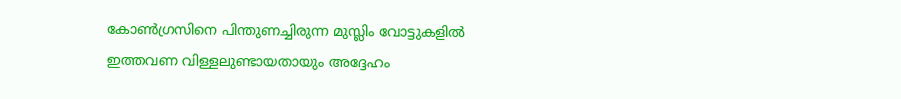കോണ്‍ഗ്രസിനെ പിന്തുണച്ചിരുന്ന മുസ്ലിം വോട്ടുകളില്‍ ഇത്തവണ വിള്ളലുണ്ടായതായും അദ്ദേഹം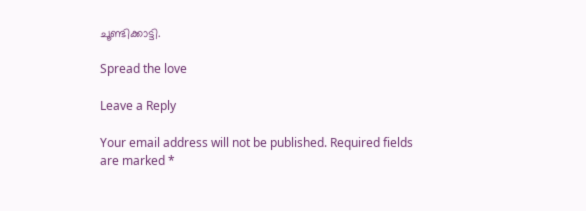ചൂണ്ടിക്കാട്ടി.

Spread the love

Leave a Reply

Your email address will not be published. Required fields are marked *